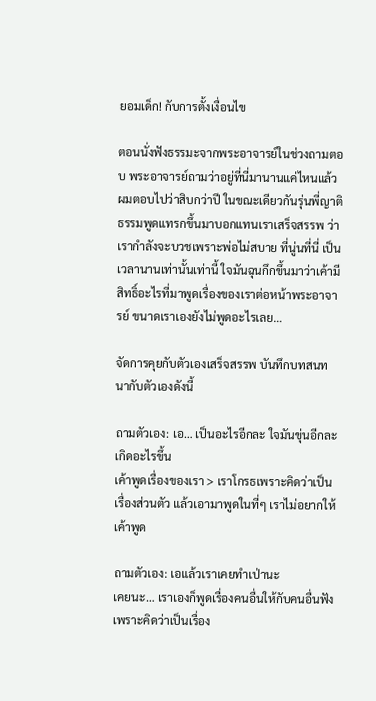ยอมเด็ก! กับการตั้งเงื่อนไข

ตอนนั่งฟังธรรมะจากพระอาจารย์ในช่วงถามตอบ พระอาจารย์ถามว่าอยู่ที่นี่มานานแค่ไหนแล้ว ผมตอบไปว่าสิบกว่าปี ในขณะเดียวกันรุ่นพี่ญาติธรรมพูดแทรกขึ้นมาบอกแทนเราเสร็จสรรพ ว่าเรากำลังจะบวชเพราะพ่อไม่สบาย ที่นู่นที่นี่ เป็นเวลานานเท่านั้นเท่านี้ ใจมันฉุนกึกขึ้นมาว่าเค้ามีสิทธิ์อะไรที่มาพูดเรื่องของเราต่อหน้าพระอาจารย์ ขนาดเราเองยังไม่พูดอะไรเลย…

จัดการคุยกับตัวเองเสร็จสรรพ บันทึกบทสนทนากับตัวเองดังนี้

ถามตัวเอง: เอ… เป็นอะไรอีกละ ใจมันขุ่นอีกละ เกิดอะไรขึ้น
เค้าพูดเรื่องของเรา > เราโกรธเพราะคิดว่าเป็นเรื่องส่วนตัว แล้วเอามาพูดในที่ๆ เราไม่อยากให้เค้าพูด

ถามตัวเอง: เอแล้วเราเคยทำเป่านะ
เคยนะ… เราเองก็พูดเรื่องคนอื่นให้กับคนอื่นฟัง เพราะคิดว่าเป็นเรื่อง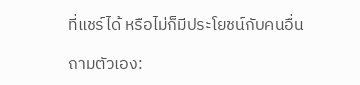ที่แชร์ได้ หรือไม่ก็มีประโยชน์กับคนอื่น

ถามตัวเอง: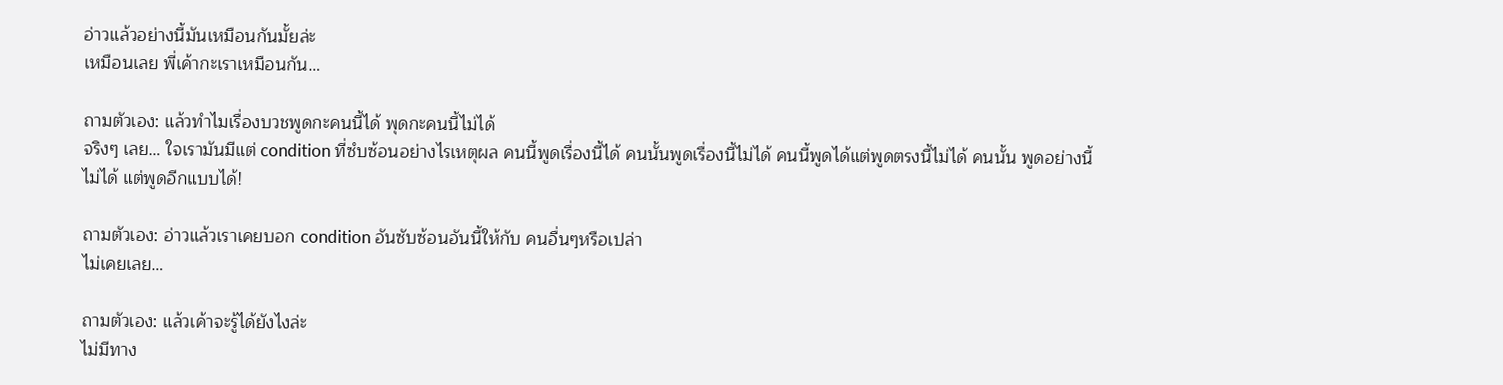อ่าวแล้วอย่างนี้มันเหมือนกันมั้ยล่ะ
เหมือนเลย พี่เค้ากะเราเหมือนกัน…

ถามตัวเอง: แล้วทำไมเรื่องบวชพูดกะคนนี้ได้ พุดกะคนนี้ไม่ได้
จริงๆ เลย… ใจเรามันมีแต่ condition ที่ซํบซ้อนอย่างไรเหตุผล คนนี้พูดเรื่องนี้ได้ คนนั้นพูดเรื่องนี้ไม่ได้ คนนี้พูดได้แต่พูดตรงนี้ไม่ได้ คนนั้น พูดอย่างนี้ไม่ได้ แต่พูดอีกแบบได้!

ถามตัวเอง: อ่าวแล้วเราเคยบอก condition อันซับซ้อนอันนี้ให้กับ คนอื่นๆหรือเปล่า
ไม่เคยเลย…

ถามตัวเอง: แล้วเค้าจะรู้ได้ยังไงล่ะ
ไม่มีทาง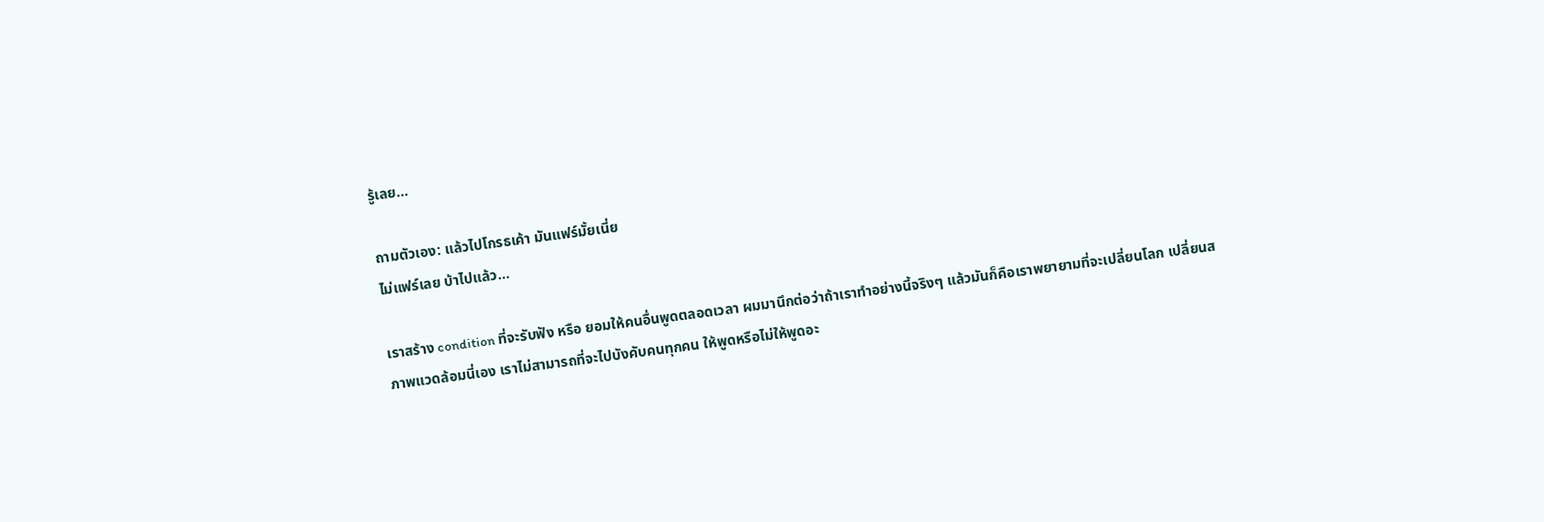รู้เลย…

ถามตัวเอง: แล้วไปโกรธเค้า มันแฟร์มั้ยเนี่ย
ไม่แฟร์เลย บ้าไปแล้ว…

เราสร้าง condition ที่จะรับฟัง หรือ ยอมให้คนอื่นพูดตลอดเวลา ผมมานึกต่อว่าถ้าเราทำอย่างนี้จริงๆ แล้วมันก็คือเราพยายามที่จะเปลี่ยนโลก เปลี่ยนสภาพแวดล้อมนี่เอง เราไม่สามารถที่จะไปบังคับคนทุกคน ให้พูดหรือไม่ให้พูดอะ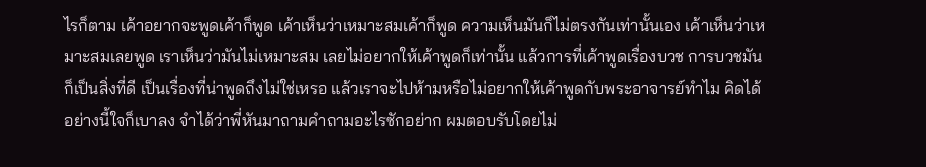ไรก็ตาม เค้าอยากจะพูดเค้าก็พูด เค้าเห็นว่าเหมาะสมเค้าก็พูด ความเห็นมันก็ไม่ตรงกันเท่านั้นเอง เค้าเห็นว่าเหมาะสมเลยพูด เราเห็นว่ามันไม่เหมาะสม เลยไม่อยากให้เค้าพูดก็เท่านั้น แล้วการที่เค้าพูดเรื่องบวช การบวชมันก็เป็นสิ่งที่ดี เป็นเรื่องที่น่าพูดถึงไม่ใช่เหรอ แล้วเราจะไปห้ามหรือไม่อยากให้เค้าพูดกับพระอาจารย์ทำไม คิดได้อย่างนี้ใจก็เบาลง จำได้ว่าพี่หันมาถามคำถามอะไรซักอย่าก ผมตอบรับโดยไม่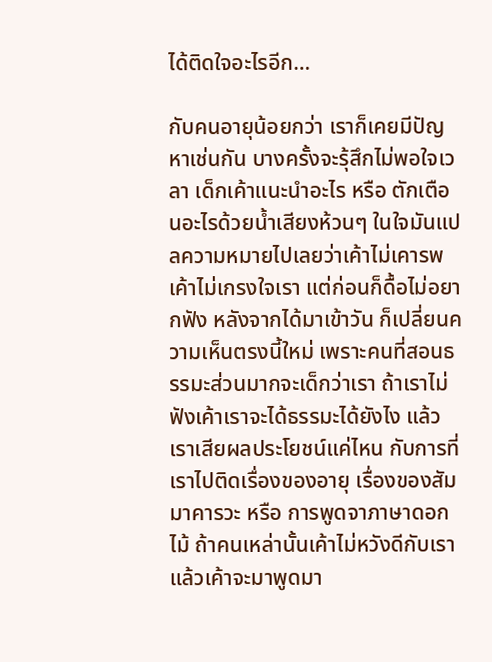ได้ติดใจอะไรอีก…

กับคนอายุน้อยกว่า เราก็เคยมีปัญหาเช่นกัน บางครั้งจะรุ้สึกไม่พอใจเวลา เด็กเค้าแนะนำอะไร หรือ ตักเตือนอะไรด้วยน้ำเสียงห้วนๆ ในใจมันแปลความหมายไปเลยว่าเค้าไม่เคารพ เค้าไม่เกรงใจเรา แต่ก่อนก็ดื้อไม่อยากฟัง หลังจากได้มาเข้าวัน ก็เปลี่ยนความเห็นตรงนี้ใหม่ เพราะคนที่สอนธรรมะส่วนมากจะเด็กว่าเรา ถ้าเราไม่ฟังเค้าเราจะได้ธรรมะได้ยังไง แล้วเราเสียผลประโยชน์แค่ไหน กับการที่เราไปติดเรื่องของอายุ เรื่องของสัมมาคารวะ หรือ การพูดจาภาษาดอกไม้ ถ้าคนเหล่านั้นเค้าไม่หวังดีกับเรา แล้วเค้าจะมาพูดมา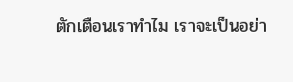ตักเตือนเราทำไม เราจะเป็นอย่า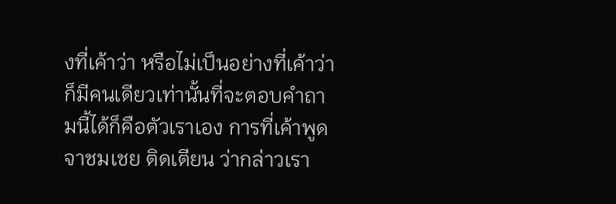งที่เค้าว่า หรือไม่เป็นอย่างที่เค้าว่า ก็มีคนเดียวเท่านั้นที่จะตอบคำถามนี้ได้ก็คือตัวเราเอง การที่เค้าพูดจาชมเชย ติดเตียน ว่ากล่าวเรา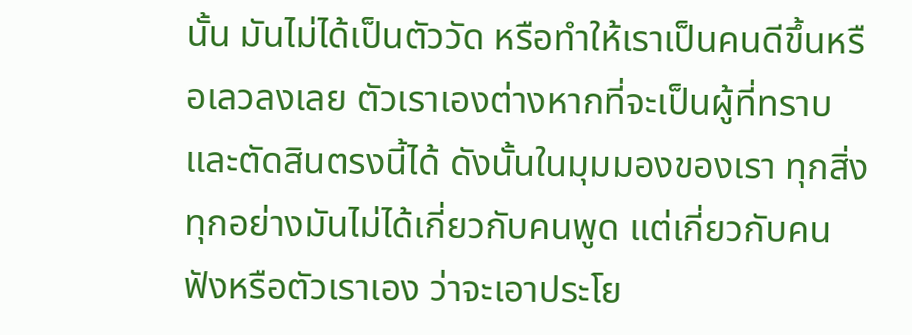นั้น มันไม่ได้เป็นตัววัด หรือทำให้เราเป็นคนดีขึ้นหรือเลวลงเลย ตัวเราเองต่างหากที่จะเป็นผู้ที่ทราบและตัดสินตรงนี้ได้ ดังนั้นในมุมมองของเรา ทุกสิ่งทุกอย่างมันไม่ได้เกี่ยวกับคนพูด แต่เกี่ยวกับคนฟังหรือตัวเราเอง ว่าจะเอาประโย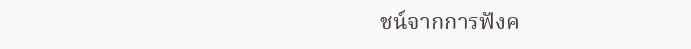ชน์จากการฟังค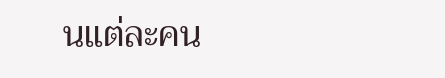นแต่ละคน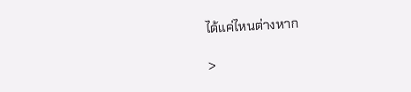ได้แค่ไหนต่างหาก

>